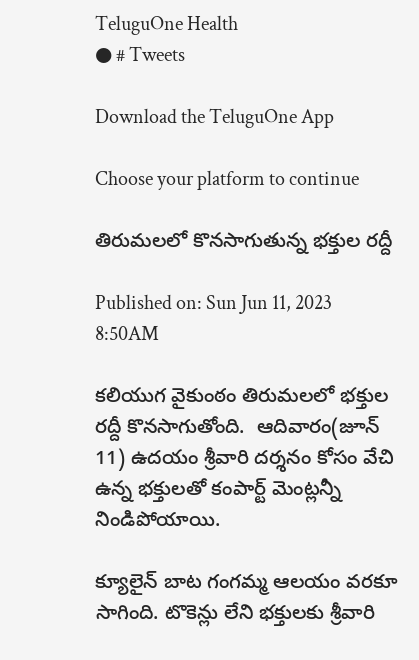TeluguOne Health
● # Tweets

Download the TeluguOne App

Choose your platform to continue

తిరుమలలో కొనసాగుతున్న భక్తుల రద్దీ

Published on: Sun Jun 11, 2023 8:50AM

కలియుగ వైకుంఠం తిరుమలలో భక్తుల రద్దీ కొనసాగుతోంది.  ఆదివారం(జూన్ 11) ఉదయం శ్రీవారి దర్శనం కోసం వేచి ఉన్న భక్తులతో కంపార్ట్ మెంట్లన్నీ నిండిపోయాయి.

క్యూలైన్ బాట గంగమ్మ ఆలయం వరకూ సాగింది. టొకెన్లు లేని భక్తులకు శ్రీవారి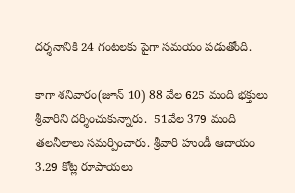దర్శనానికి 24 గంటలకు పైగా సమయం పడుతోంది.

కాగా శనివారం(జూన్ 10) 88 వేల 625 మంది భక్తులు శ్రీవారిని దర్శించుకున్నారు.  51వేల 379 మంది తలనీలాలు సమర్పించారు. శ్రీవారి హుండీ ఆదాయం 3.29 కోట్ల రూపాయలు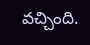వచ్చింది.